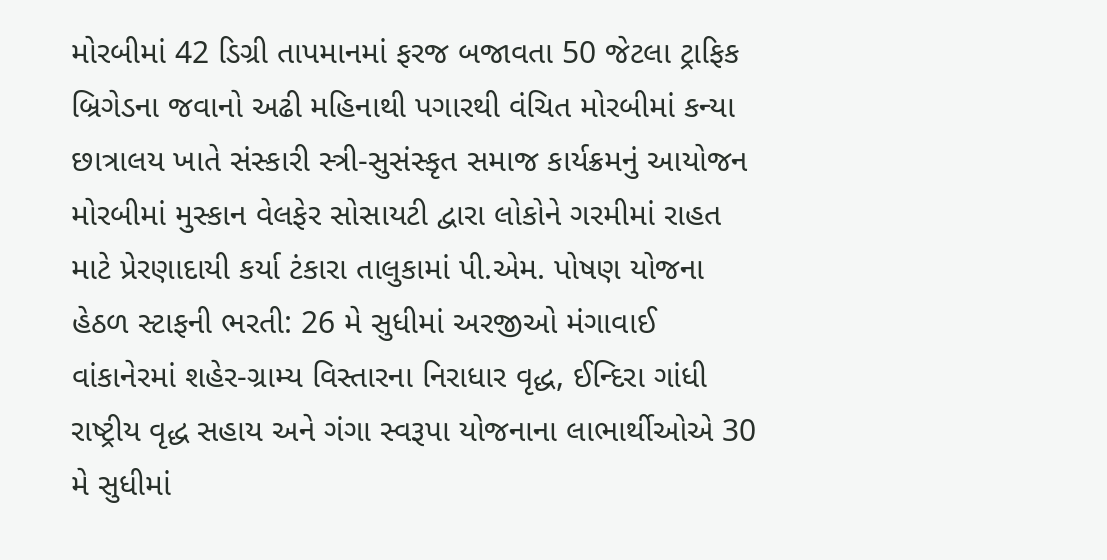મોરબીમાં 42 ડિગ્રી તાપમાનમાં ફરજ બજાવતા 50 જેટલા ટ્રાફિક બ્રિગેડના જવાનો અઢી મહિનાથી પગારથી વંચિત મોરબીમાં કન્યા છાત્રાલય ખાતે સંસ્કારી સ્ત્રી-સુસંસ્કૃત સમાજ કાર્યક્રમનું આયોજન મોરબીમાં મુસ્કાન વેલફેર સોસાયટી દ્વારા લોકોને ગરમીમાં રાહત માટે પ્રેરણાદાયી કર્યા ટંકારા તાલુકામાં પી.એમ. પોષણ યોજના હેઠળ સ્ટાફની ભરતી: 26 મે સુધીમાં અરજીઓ મંગાવાઈ વાંકાનેરમાં શહેર-ગ્રામ્ય વિસ્તારના નિરાધાર વૃદ્ધ, ઈન્દિરા ગાંધી રાષ્ટ્રીય વૃદ્ધ સહાય અને ગંગા સ્વરૂપા યોજનાના લાભાર્થીઓએ 30 મે સુધીમાં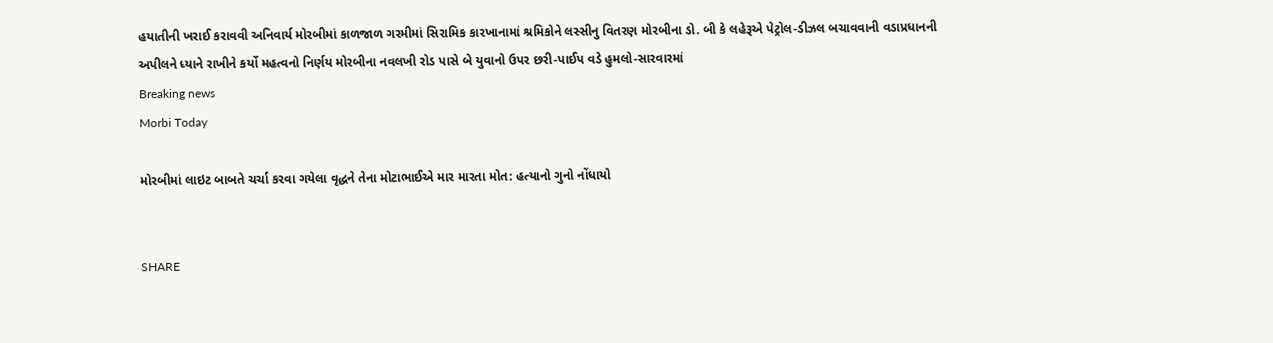હયાતીની ખરાઈ કરાવવી અનિવાર્ય મોરબીમાં કાળજાળ ગરમીમાં સિરામિક કારખાનામાં શ્રમિકોને લસ્સીનુ વિતરણ મોરબીના ડો. બી કે લહેરૂએ પેટ્રોલ-ડીઝલ બચાવવાની વડાપ્રધાનની અપીલને ધ્યાને રાખીને કર્યો મહત્વનો નિર્ણય મોરબીના નવલખી રોડ પાસે બે યુવાનો ઉપર છરી-પાઈપ વડે હુમલો-સારવારમાં
Breaking news
Morbi Today

મોરબીમાં લાઇટ બાબતે ચર્ચા કરવા ગયેલા વૃદ્ધને તેના મોટાભાઈએ માર મારતા મોત: હત્યાનો ગુનો નોંધાયો


SHARE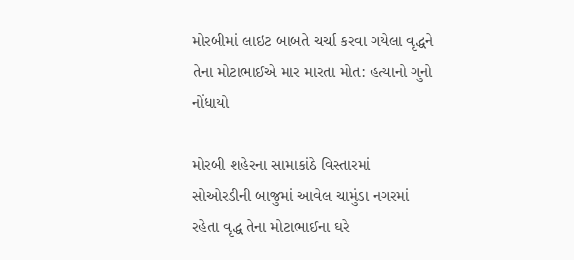મોરબીમાં લાઇટ બાબતે ચર્ચા કરવા ગયેલા વૃદ્ધને તેના મોટાભાઈએ માર મારતા મોત: હત્યાનો ગુનો નોંધાયો

મોરબી શહેરના સામાકાંઠે વિસ્તારમાં સોઓરડીની બાજુમાં આવેલ ચામુંડા નગરમાં રહેતા વૃદ્ધ તેના મોટાભાઈના ઘરે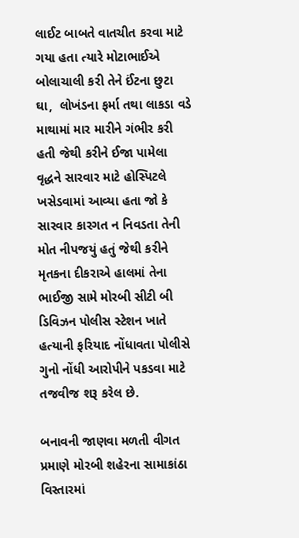લાઈટ બાબતે વાતચીત કરવા માટે ગયા હતા ત્યારે મોટાભાઈએ બોલાચાલી કરી તેને ઈંટના છુટા ઘા,  લોખંડના ફર્મા તથા લાકડા વડે માથામાં માર મારીને ગંભીર કરી હતી જેથી કરીને ઈજા પામેલા વૃદ્ધને સારવાર માટે હોસ્પિટલે ખસેડવામાં આવ્યા હતા જો કે સારવાર કારગત ન નિવડતા તેની મોત નીપજયું હતું જેથી કરીને મૃતકના દીકરાએ હાલમાં તેના ભાઈજી સામે મોરબી સીટી બી ડિવિઝન પોલીસ સ્ટેશન ખાતે હત્યાની ફરિયાદ નોંધાવતા પોલીસે ગુનો નોંધી આરોપીને પકડવા માટે તજવીજ શરૂ કરેલ છે.

બનાવની જાણવા મળતી વીગત પ્રમાણે મોરબી શહેરના સામાકાંઠા વિસ્તારમાં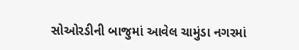સોઓરડીની બાજુમાં આવેલ ચામુંડા નગરમાં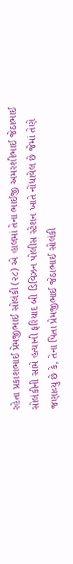રહેતા પ્રકાશભાઈ પ્રેમજીભાઈ સોલંકી (૨૮) એ હાલમાં તેના ભાઈજી અમરશીભાઈ જેઠાભાઈ સોલંકીની સામે હત્યાની ફરિયાદ બી ડિવિઝન પોલીસ સ્ટેશન ખાતે નોંધાવેલ છે જેમાં તેણે જણાવ્યુ છે કે, તેના પિતા પ્રેમજીભાઈ જેઠાભાઈ સોલંકી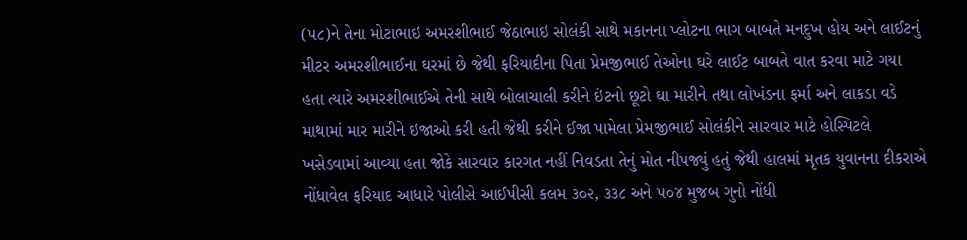(૫૮)ને તેના મોટાભાઇ અમરશીભાઈ જેઠાભાઇ સોલંકી સાથે મકાનના પ્લોટના ભાગ બાબતે મનદુખ હોય અને લાઈટનું મીટર અમરશીભાઈના ઘરમાં છે જેથી ફરિયાદીના પિતા પ્રેમજીભાઈ તેઓના ઘરે લાઈટ બાબતે વાત કરવા માટે ગયા હતા ત્યારે અમરશીભાઈએ તેની સાથે બોલાચાલી કરીને ઇંટનો છૂટો ઘા મારીને તથા લોખંડના ફર્મા અને લાકડા વડે માથામાં માર મારીને ઇજાઓ કરી હતી જેથી કરીને ઈજા પામેલા પ્રેમજીભાઈ સોલંકીને સારવાર માટે હોસ્પિટલે ખસેડવામાં આવ્યા હતા જોકે સારવાર કારગત નહીં નિવડતા તેનું મોત નીપજ્યું હતું જેથી હાલમાં મૃતક યુવાનના દીકરાએ નોંધાવેલ ફરિયાદ આધારે પોલીસે આઈપીસી કલમ ૩૦૨, ૩૩૮ અને ૫૦૪ મુજબ ગુનો નોંધી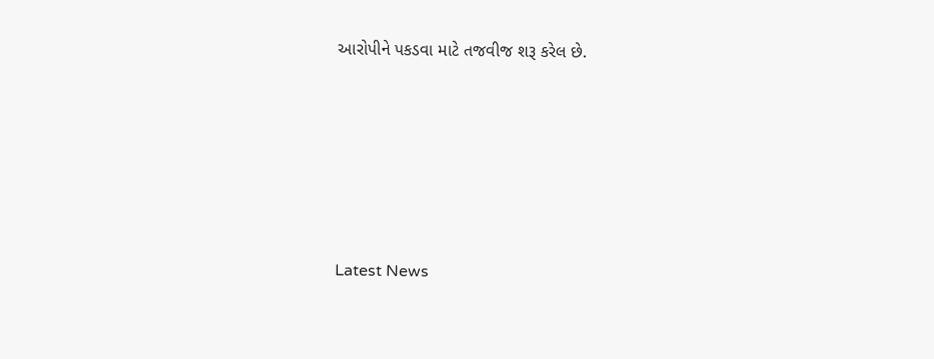આરોપીને પકડવા માટે તજવીજ શરૂ કરેલ છે.






Latest News